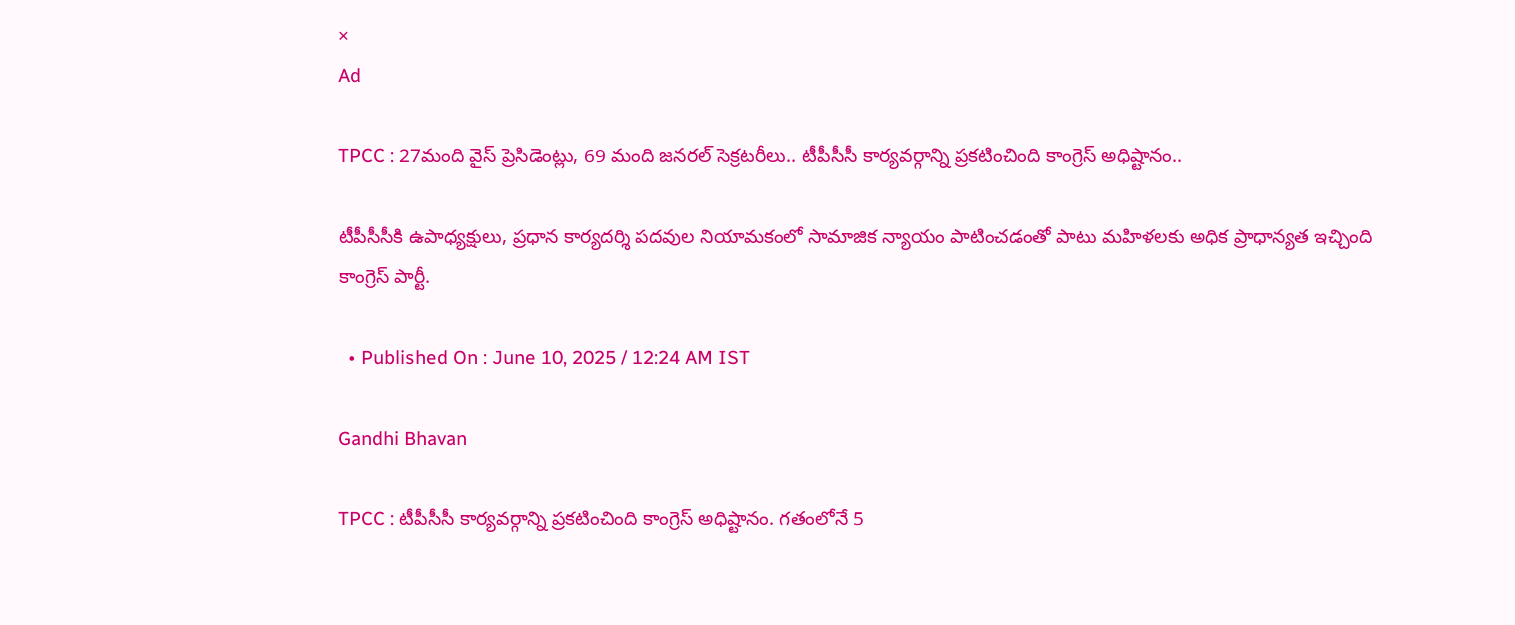×
Ad

TPCC : 27మంది వైస్ ప్రెసిడెంట్లు, 69 మంది జనరల్ సెక్రటరీలు.. టీపీసీసీ కార్యవర్గాన్ని ప్రకటించింది కాంగ్రెస్ అధిష్టానం..

టీపీసీసీకి ఉపాధ్యక్షులు, ప్రధాన కార్యదర్శి పదవుల నియామకంలో సామాజిక న్యాయం పాటించడంతో పాటు మహిళలకు అధిక ప్రాధాన్యత ఇచ్చింది కాంగ్రెస్ పార్టీ.

  • Published On : June 10, 2025 / 12:24 AM IST

Gandhi Bhavan

TPCC : టీపీసీసీ కార్యవర్గాన్ని ప్రకటించింది కాంగ్రెస్ అధిష్టానం. గతంలోనే 5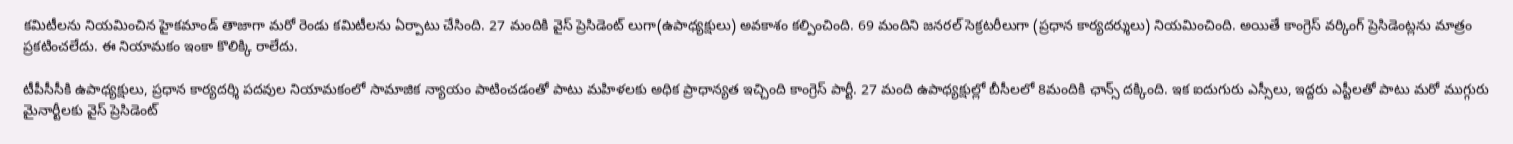కమిటీలను నియమించిన హైకమాండ్ తాజాగా మరో రెండు కమిటీలను ఏర్పాటు చేసింది. 27 మందికి వైస్ ప్రెసిడెంట్ లుగా(ఉపాధ్యక్షులు) అవకాశం కల్పించింది. 69 మందిని జనరల్ సెక్రటరీలుగా (ప్రధాన కార్యదర్శులు) నియమించింది. అయితే కాంగ్రెస్ వర్కింగ్ ప్రెసిడెంట్లను మాత్రం ప్రకటించలేదు. ఈ నియామకం ఇంకా కొలిక్కి రాలేదు.

టీపీసీసీకి ఉపాధ్యక్షులు, ప్రధాన కార్యదర్శి పదవుల నియామకంలో సామాజిక న్యాయం పాటించడంతో పాటు మహిళలకు అధిక ప్రాధాన్యత ఇచ్చింది కాంగ్రెస్ పార్టీ. 27 మంది ఉపాధ్యక్షుల్లో బీసీలలో 8మందికి ఛాన్స్ దక్కింది. ఇక ఐదుగురు ఎస్సీలు, ఇద్దరు ఎస్టీలతో పాటు మరో ముగ్గురు మైనార్టీలకు వైస్ ప్రెసిడెంట్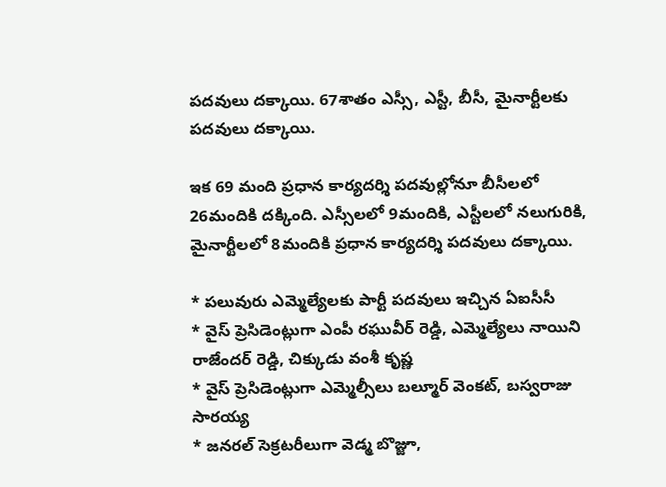పదవులు దక్కాయి. 67శాతం ఎస్సీ, ఎస్టీ, బీసీ, మైనార్టీలకు పదవులు దక్కాయి.

ఇక 69 మంది ప్రధాన కార్యదర్శి పదవుల్లోనూ బీసీలలో 26మందికి దక్కింది. ఎస్సీలలో 9మందికి, ఎస్టీలలో నలుగురికి, మైనార్టీలలో 8మందికి ప్రధాన కార్యదర్శి పదవులు దక్కాయి.

* పలువురు ఎమ్మెల్యేలకు పార్టీ పదవులు ఇచ్చిన ఏఐసీసీ
* వైస్ ప్రెసిడెంట్లుగా ఎంపీ రఘువీర్ రెడ్డి, ఎమ్మెల్యేలు నాయిని రాజేందర్ రెడ్డి, చిక్కుడు వంశీ కృష్ణ
* వైస్ ప్రెసిడెంట్లుగా ఎమ్మెల్సీలు బల్మూర్ వెంకట్, బస్వరాజు సారయ్య
* జనరల్ సెక్రటరీలుగా వెడ్మ బొజ్జూ,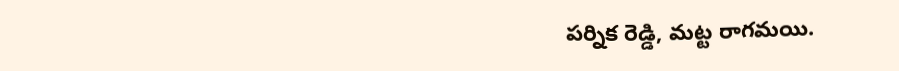పర్నిక రెడ్డి, మట్ట రాగమయి.